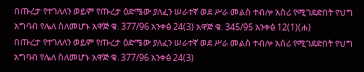በጡረታ የተገለለን ወይም የጡረታ ዕድሜው ያለፈን ሠራተኛ ወደ ሥራ መልስ ተብሎ አሰሪ የሚገደድበት የህግ አግባብ የሌለ ስለመሆኑ አዋጅ ቁ. 377/96 አንቀፅ 24(3) አዋጅ ቁ. 345/95 አንቀፅ 12(1)(ሐ)
በጡረታ የተገለለን ወይም የጡረታ ዕድሜው ያለፈን ሠራተኛ ወደ ሥራ መልስ ተብሎ አሰሪ የሚገደድበት የህግ አግባብ የሌለ ስለመሆኑ አዋጅ ቁ. 377/96 አንቀፅ 24(3)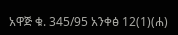አዋጅ ቁ. 345/95 አንቀፅ 12(1)(ሐ)